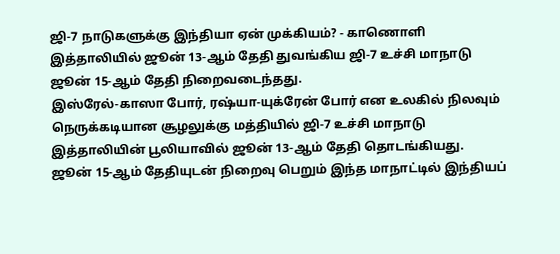ஜி-7 நாடுகளுக்கு இந்தியா ஏன் முக்கியம்? - காணொளி
இத்தாலியில் ஜூன் 13-ஆம் தேதி துவங்கிய ஜி-7 உச்சி மாநாடு ஜூன் 15-ஆம் தேதி நிறைவடைந்தது.
இஸ்ரேல்-காஸா போர், ரஷ்யா-யுக்ரேன் போர் என உலகில் நிலவும் நெருக்கடியான சூழலுக்கு மத்தியில் ஜி-7 உச்சி மாநாடு இத்தாலியின் பூலியாவில் ஜூன் 13-ஆம் தேதி தொடங்கியது.
ஜூன் 15-ஆம் தேதியுடன் நிறைவு பெறும் இந்த மாநாட்டில் இந்தியப்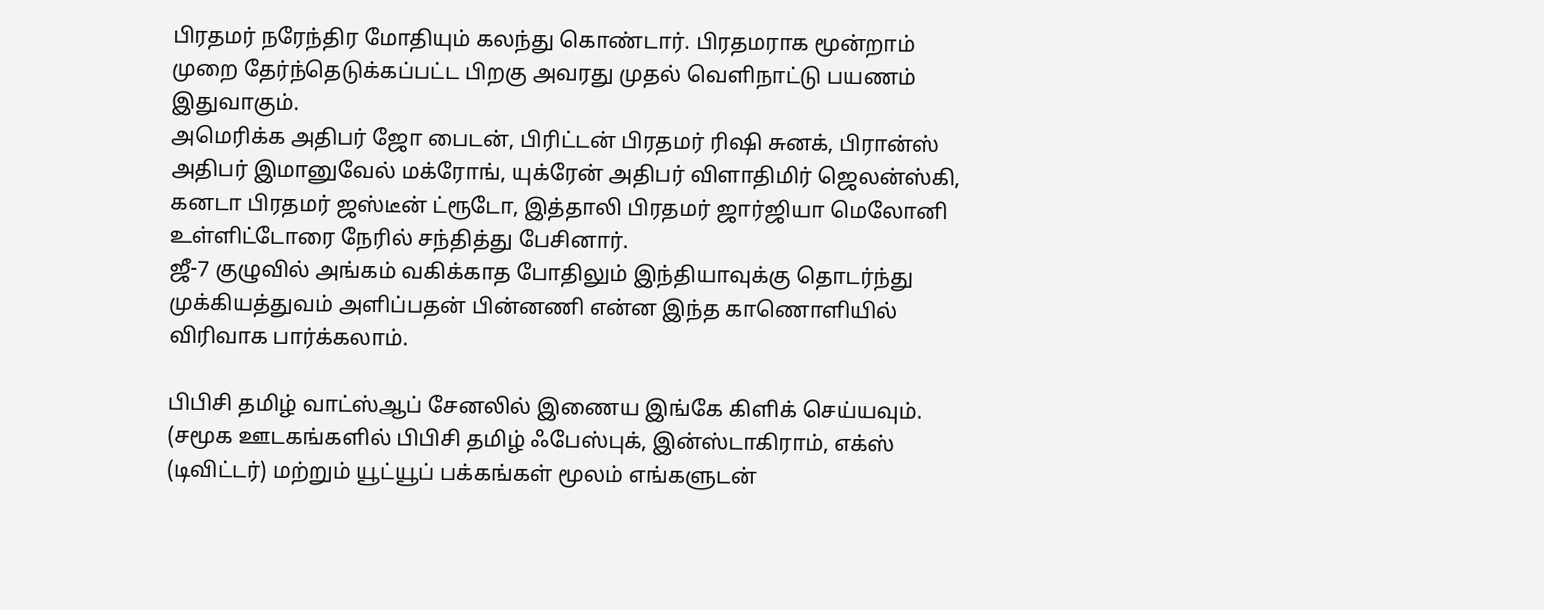பிரதமர் நரேந்திர மோதியும் கலந்து கொண்டார். பிரதமராக மூன்றாம் முறை தேர்ந்தெடுக்கப்பட்ட பிறகு அவரது முதல் வெளிநாட்டு பயணம் இதுவாகும்.
அமெரிக்க அதிபர் ஜோ பைடன், பிரிட்டன் பிரதமர் ரிஷி சுனக், பிரான்ஸ் அதிபர் இமானுவேல் மக்ரோங், யுக்ரேன் அதிபர் விளாதிமிர் ஜெலன்ஸ்கி, கனடா பிரதமர் ஜஸ்டீன் ட்ரூடோ, இத்தாலி பிரதமர் ஜார்ஜியா மெலோனி உள்ளிட்டோரை நேரில் சந்தித்து பேசினார்.
ஜீ-7 குழுவில் அங்கம் வகிக்காத போதிலும் இந்தியாவுக்கு தொடர்ந்து முக்கியத்துவம் அளிப்பதன் பின்னணி என்ன இந்த காணொளியில் விரிவாக பார்க்கலாம்.

பிபிசி தமிழ் வாட்ஸ்ஆப் சேனலில் இணைய இங்கே கிளிக் செய்யவும்.
(சமூக ஊடகங்களில் பிபிசி தமிழ் ஃபேஸ்புக், இன்ஸ்டாகிராம், எக்ஸ் (டிவிட்டர்) மற்றும் யூட்யூப் பக்கங்கள் மூலம் எங்களுடன்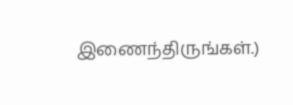இணைந்திருங்கள்.)